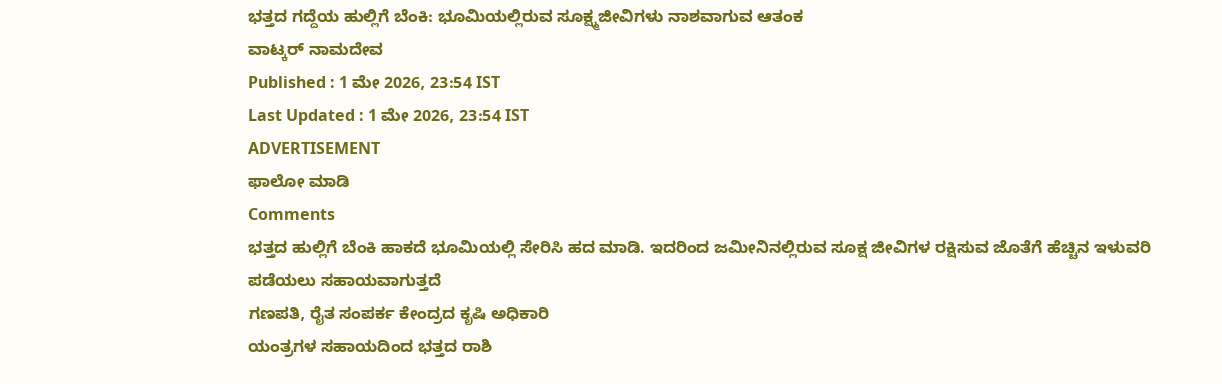ಭತ್ತದ ಗದ್ದೆಯ ಹುಲ್ಲಿಗೆ ಬೆಂಕಿ: ಭೂಮಿಯಲ್ಲಿರುವ ಸೂಕ್ಷ್ಮಜೀವಿಗಳು ನಾಶವಾಗುವ ಆತಂಕ
ವಾಟ್ಕರ್ ನಾಮದೇವ
Published : 1 ಮೇ 2026, 23:54 IST
Last Updated : 1 ಮೇ 2026, 23:54 IST
ADVERTISEMENT
ಫಾಲೋ ಮಾಡಿ
Comments
ಭತ್ತದ ಹುಲ್ಲಿಗೆ ಬೆಂಕಿ ಹಾಕದೆ ಭೂಮಿಯಲ್ಲಿ ಸೇರಿಸಿ ಹದ ಮಾಡಿ. ಇದರಿಂದ ಜಮೀನಿನಲ್ಲಿರುವ ಸೂಕ್ಷ ಜೀವಿಗಳ ರಕ್ಷಿಸುವ ಜೊತೆಗೆ ಹೆಚ್ಚಿನ ಇಳುವರಿ ಪಡೆಯಲು ಸಹಾಯವಾಗುತ್ತದೆ
ಗಣಪತಿ, ರೈತ ಸಂಪರ್ಕ ಕೇಂದ್ರದ ಕೃಷಿ ಅಧಿಕಾರಿ
ಯಂತ್ರಗಳ ಸಹಾಯದಿಂದ ಭತ್ತದ ರಾಶಿ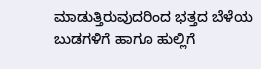ಮಾಡುತ್ತಿರುವುದರಿಂದ ಭತ್ತದ ಬೆಳೆಯ ಬುಡಗಳಿಗೆ ಹಾಗೂ ಹುಲ್ಲಿಗೆ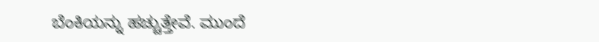ಬೆಂಕಿಯನ್ನು ಹಚ್ಚುತ್ತೇವೆ. ಮುಂದೆ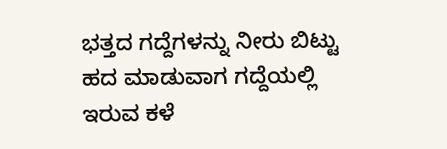ಭತ್ತದ ಗದ್ದೆಗಳನ್ನು ನೀರು ಬಿಟ್ಟು ಹದ ಮಾಡುವಾಗ ಗದ್ದೆಯಲ್ಲಿ ಇರುವ ಕಳೆ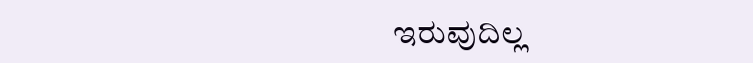ಇರುವುದಿಲ್ಲ